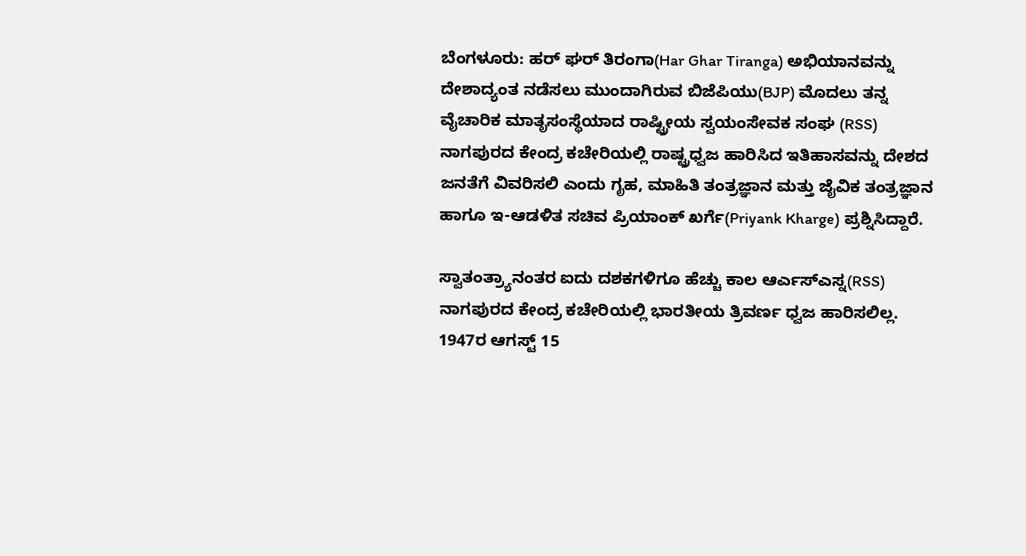ಬೆಂಗಳೂರು: ಹರ್ ಘರ್ ತಿರಂಗಾ(Har Ghar Tiranga) ಅಭಿಯಾನವನ್ನು ದೇಶಾದ್ಯಂತ ನಡೆಸಲು ಮುಂದಾಗಿರುವ ಬಿಜೆಪಿಯು(BJP) ಮೊದಲು ತನ್ನ ವೈಚಾರಿಕ ಮಾತೃಸಂಸ್ಥೆಯಾದ ರಾಷ್ಟ್ರೀಯ ಸ್ವಯಂಸೇವಕ ಸಂಘ (RSS) ನಾಗಪುರದ ಕೇಂದ್ರ ಕಚೇರಿಯಲ್ಲಿ ರಾಷ್ಟ್ರಧ್ವಜ ಹಾರಿಸಿದ ಇತಿಹಾಸವನ್ನು ದೇಶದ ಜನತೆಗೆ ವಿವರಿಸಲಿ ಎಂದು ಗೃಹ, ಮಾಹಿತಿ ತಂತ್ರಜ್ಞಾನ ಮತ್ತು ಜೈವಿಕ ತಂತ್ರಜ್ಞಾನ ಹಾಗೂ ಇ-ಆಡಳಿತ ಸಚಿವ ಪ್ರಿಯಾಂಕ್ ಖರ್ಗೆ(Priyank Kharge) ಪ್ರಶ್ನಿಸಿದ್ದಾರೆ.

ಸ್ವಾತಂತ್ರ್ಯಾನಂತರ ಐದು ದಶಕಗಳಿಗೂ ಹೆಚ್ಚು ಕಾಲ ಆರ್ಎಸ್ಎಸ್ನ(RSS) ನಾಗಪುರದ ಕೇಂದ್ರ ಕಚೇರಿಯಲ್ಲಿ ಭಾರತೀಯ ತ್ರಿವರ್ಣ ಧ್ವಜ ಹಾರಿಸಲಿಲ್ಲ. 1947ರ ಆಗಸ್ಟ್ 15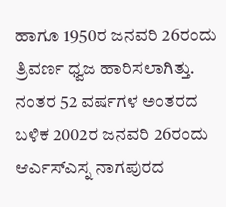ಹಾಗೂ 1950ರ ಜನವರಿ 26ರಂದು ತ್ರಿವರ್ಣ ಧ್ವಜ ಹಾರಿಸಲಾಗಿತ್ತು. ನಂತರ 52 ವರ್ಷಗಳ ಅಂತರದ ಬಳಿಕ 2002ರ ಜನವರಿ 26ರಂದು ಆರ್ಎಸ್ಎಸ್ನ ನಾಗಪುರದ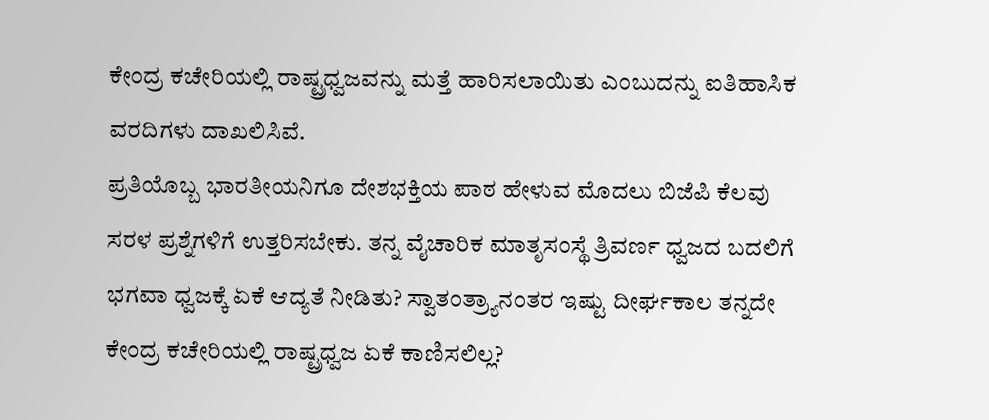ಕೇಂದ್ರ ಕಚೇರಿಯಲ್ಲಿ ರಾಷ್ಟ್ರಧ್ವಜವನ್ನು ಮತ್ತೆ ಹಾರಿಸಲಾಯಿತು ಎಂಬುದನ್ನು ಐತಿಹಾಸಿಕ ವರದಿಗಳು ದಾಖಲಿಸಿವೆ.
ಪ್ರತಿಯೊಬ್ಬ ಭಾರತೀಯನಿಗೂ ದೇಶಭಕ್ತಿಯ ಪಾಠ ಹೇಳುವ ಮೊದಲು ಬಿಜೆಪಿ ಕೆಲವು ಸರಳ ಪ್ರಶ್ನೆಗಳಿಗೆ ಉತ್ತರಿಸಬೇಕು. ತನ್ನ ವೈಚಾರಿಕ ಮಾತೃಸಂಸ್ಥೆ ತ್ರಿವರ್ಣ ಧ್ವಜದ ಬದಲಿಗೆ ಭಗವಾ ಧ್ವಜಕ್ಕೆ ಏಕೆ ಆದ್ಯತೆ ನೀಡಿತು? ಸ್ವಾತಂತ್ರ್ಯಾನಂತರ ಇಷ್ಟು ದೀರ್ಘಕಾಲ ತನ್ನದೇ ಕೇಂದ್ರ ಕಚೇರಿಯಲ್ಲಿ ರಾಷ್ಟ್ರಧ್ವಜ ಏಕೆ ಕಾಣಿಸಲಿಲ್ಲ?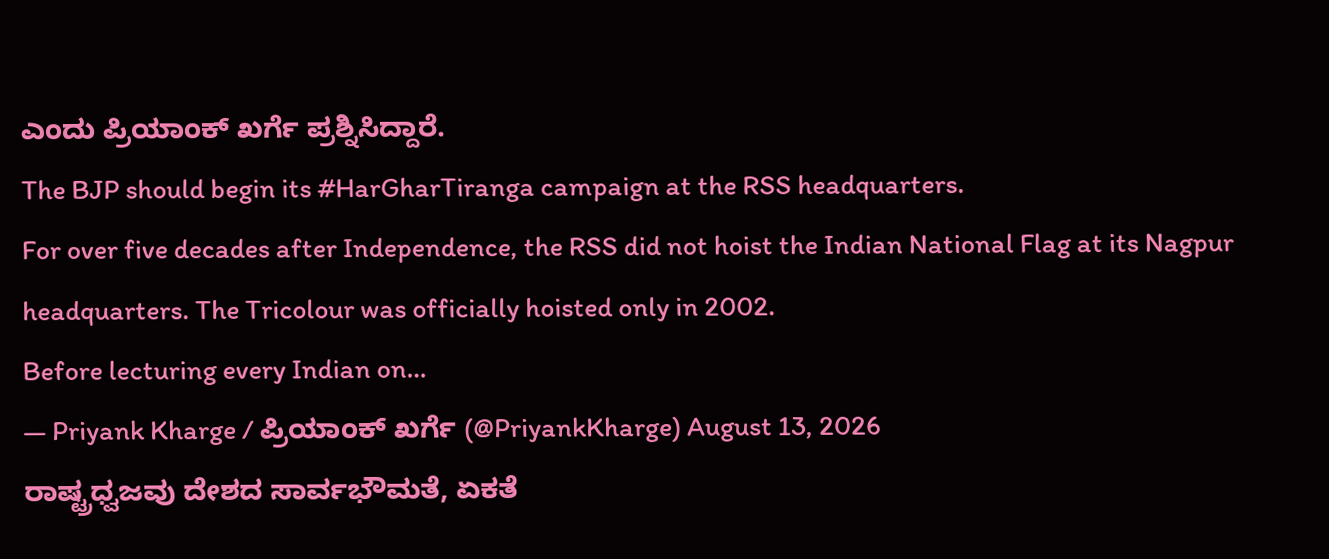ಎಂದು ಪ್ರಿಯಾಂಕ್ ಖರ್ಗೆ ಪ್ರಶ್ನಿಸಿದ್ದಾರೆ.
The BJP should begin its #HarGharTiranga campaign at the RSS headquarters.
For over five decades after Independence, the RSS did not hoist the Indian National Flag at its Nagpur headquarters. The Tricolour was officially hoisted only in 2002.
Before lecturing every Indian on…
— Priyank Kharge / ಪ್ರಿಯಾಂಕ್ ಖರ್ಗೆ (@PriyankKharge) August 13, 2026
ರಾಷ್ಟ್ರಧ್ವಜವು ದೇಶದ ಸಾರ್ವಭೌಮತೆ, ಏಕತೆ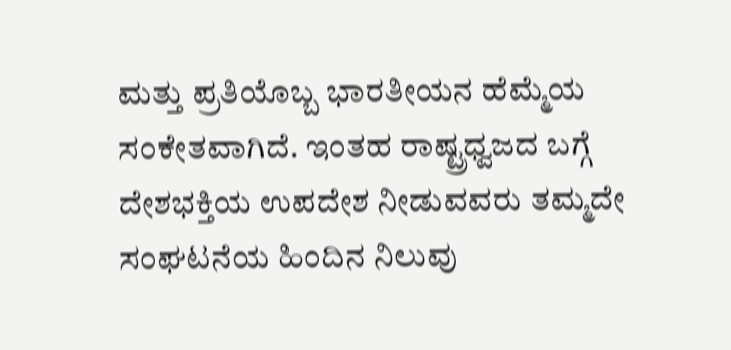ಮತ್ತು ಪ್ರತಿಯೊಬ್ಬ ಭಾರತೀಯನ ಹೆಮ್ಮೆಯ ಸಂಕೇತವಾಗಿದೆ. ಇಂತಹ ರಾಷ್ಟ್ರಧ್ವಜದ ಬಗ್ಗೆ ದೇಶಭಕ್ತಿಯ ಉಪದೇಶ ನೀಡುವವರು ತಮ್ಮದೇ ಸಂಘಟನೆಯ ಹಿಂದಿನ ನಿಲುವು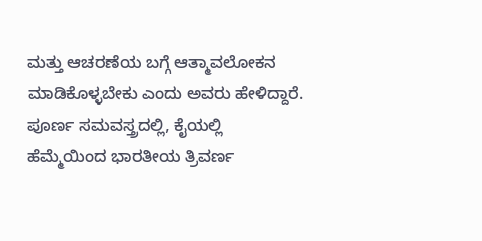ಮತ್ತು ಆಚರಣೆಯ ಬಗ್ಗೆ ಆತ್ಮಾವಲೋಕನ ಮಾಡಿಕೊಳ್ಳಬೇಕು ಎಂದು ಅವರು ಹೇಳಿದ್ದಾರೆ.
ಪೂರ್ಣ ಸಮವಸ್ತ್ರದಲ್ಲಿ, ಕೈಯಲ್ಲಿ ಹೆಮ್ಮೆಯಿಂದ ಭಾರತೀಯ ತ್ರಿವರ್ಣ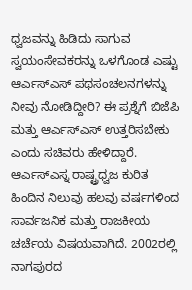ಧ್ವಜವನ್ನು ಹಿಡಿದು ಸಾಗುವ ಸ್ವಯಂಸೇವಕರನ್ನು ಒಳಗೊಂಡ ಎಷ್ಟು ಆರ್ಎಸ್ಎಸ್ ಪಥಸಂಚಲನಗಳನ್ನು ನೀವು ನೋಡಿದ್ದೀರಿ? ಈ ಪ್ರಶ್ನೆಗೆ ಬಿಜೆಪಿ ಮತ್ತು ಆರ್ಎಸ್ಎಸ್ ಉತ್ತರಿಸಬೇಕು ಎಂದು ಸಚಿವರು ಹೇಳಿದ್ದಾರೆ.
ಆರ್ಎಸ್ಎಸ್ನ ರಾಷ್ಟ್ರಧ್ವಜ ಕುರಿತ ಹಿಂದಿನ ನಿಲುವು ಹಲವು ವರ್ಷಗಳಿಂದ ಸಾರ್ವಜನಿಕ ಮತ್ತು ರಾಜಕೀಯ ಚರ್ಚೆಯ ವಿಷಯವಾಗಿದೆ. 2002ರಲ್ಲಿ ನಾಗಪುರದ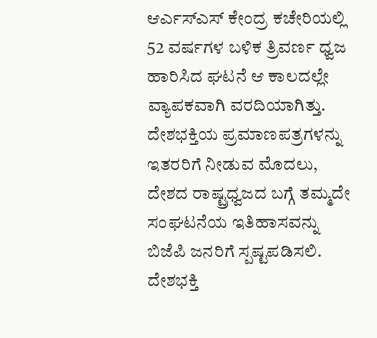ಆರ್ಎಸ್ಎಸ್ ಕೇಂದ್ರ ಕಚೇರಿಯಲ್ಲಿ 52 ವರ್ಷಗಳ ಬಳಿಕ ತ್ರಿವರ್ಣ ಧ್ವಜ ಹಾರಿಸಿದ ಘಟನೆ ಆ ಕಾಲದಲ್ಲೇ ವ್ಯಾಪಕವಾಗಿ ವರದಿಯಾಗಿತ್ತು.
ದೇಶಭಕ್ತಿಯ ಪ್ರಮಾಣಪತ್ರಗಳನ್ನು ಇತರರಿಗೆ ನೀಡುವ ಮೊದಲು, ದೇಶದ ರಾಷ್ಟ್ರಧ್ವಜದ ಬಗ್ಗೆ ತಮ್ಮದೇ ಸಂಘಟನೆಯ ಇತಿಹಾಸವನ್ನು ಬಿಜೆಪಿ ಜನರಿಗೆ ಸ್ಪಷ್ಟಪಡಿಸಲಿ. ದೇಶಭಕ್ತಿ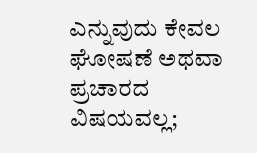ಎನ್ನುವುದು ಕೇವಲ ಘೋಷಣೆ ಅಥವಾ ಪ್ರಚಾರದ ವಿಷಯವಲ್ಲ;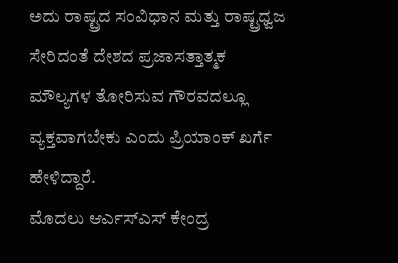ಅದು ರಾಷ್ಟ್ರದ ಸಂವಿಧಾನ ಮತ್ತು ರಾಷ್ಟ್ರಧ್ವಜ ಸೇರಿದಂತೆ ದೇಶದ ಪ್ರಜಾಸತ್ತಾತ್ಮಕ ಮೌಲ್ಯಗಳ ತೋರಿಸುವ ಗೌರವದಲ್ಲೂ ವ್ಯಕ್ತವಾಗಬೇಕು ಎಂದು ಪ್ರಿಯಾಂಕ್ ಖರ್ಗೆ ಹೇಳಿದ್ದಾರೆ.
ಮೊದಲು ಆರ್ಎಸ್ಎಸ್ ಕೇಂದ್ರ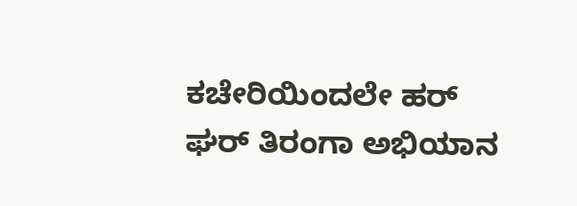ಕಚೇರಿಯಿಂದಲೇ ಹರ್ ಘರ್ ತಿರಂಗಾ ಅಭಿಯಾನ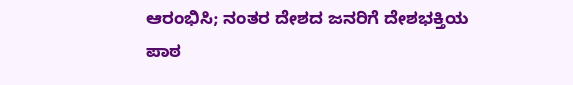ಆರಂಭಿಸಿ; ನಂತರ ದೇಶದ ಜನರಿಗೆ ದೇಶಭಕ್ತಿಯ ಪಾಠ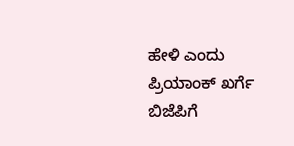ಹೇಳಿ ಎಂದು ಪ್ರಿಯಾಂಕ್ ಖರ್ಗೆ ಬಿಜೆಪಿಗೆ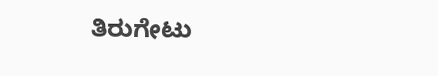ತಿರುಗೇಟು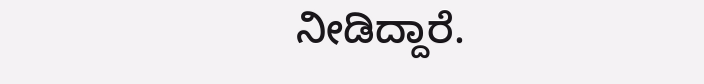ನೀಡಿದ್ದಾರೆ.